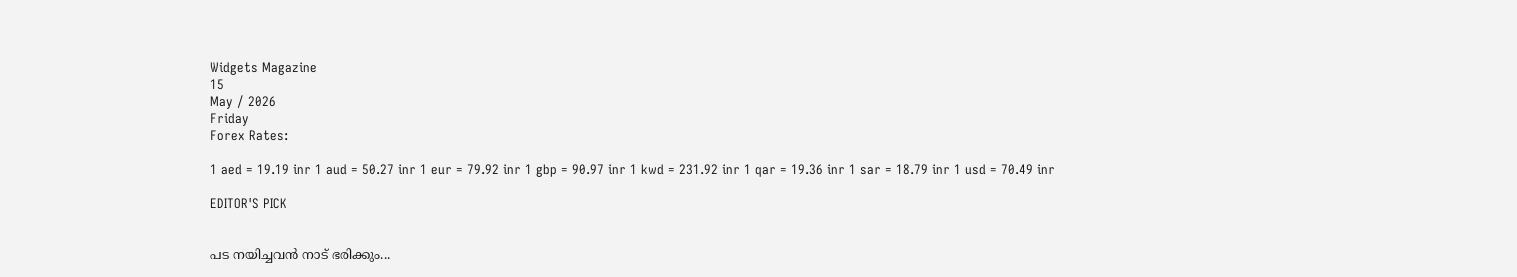Widgets Magazine
15
May / 2026
Friday
Forex Rates:

1 aed = 19.19 inr 1 aud = 50.27 inr 1 eur = 79.92 inr 1 gbp = 90.97 inr 1 kwd = 231.92 inr 1 qar = 19.36 inr 1 sar = 18.79 inr 1 usd = 70.49 inr

EDITOR'S PICK


പട നയിച്ചവൻ നാട് ഭരിക്കും...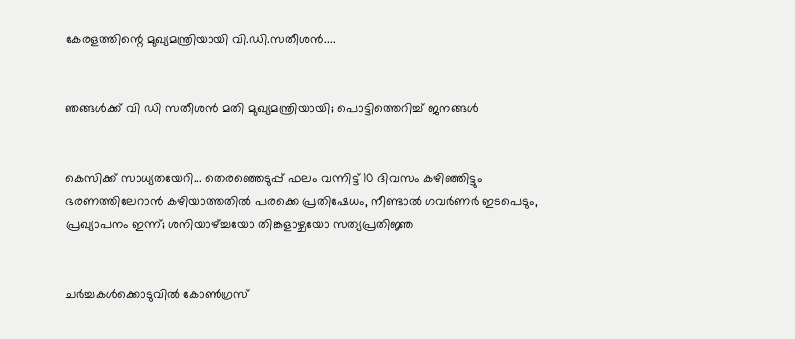കേരളത്തിന്റെ മുഖ്യമന്ത്രിയായി വി.ഡി.സതീശൻ....


ഞങ്ങൾക്ക് വി ഡി സതീശൻ മതി മുഖ്യമന്ത്രിയായി; പൊട്ടിത്തെറിച്ച് ജനങ്ങൾ


കെസിക്ക് സാധ്യതയേറി... തെരഞ്ഞെടുപ്പ് ഫലം വന്നിട്ട് 10 ദിവസം കഴിഞ്ഞിട്ടും ഭരണത്തിലേറാന്‍ കഴിയാത്തതില്‍ പരക്കെ പ്രതിഷേധം, നീണ്ടാല്‍ ഗവര്‍ണര്‍ ഇടപെടും, പ്രഖ്യാപനം ഇന്ന്; ശനിയാഴ്ച്ചയോ തിങ്കളാഴ്ചയോ സത്യപ്രതിജ്ഞ


ചർച്ചകൾക്കൊടുവിൽ കോൺഗ്രസ്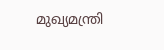മുഖ്യമന്ത്രി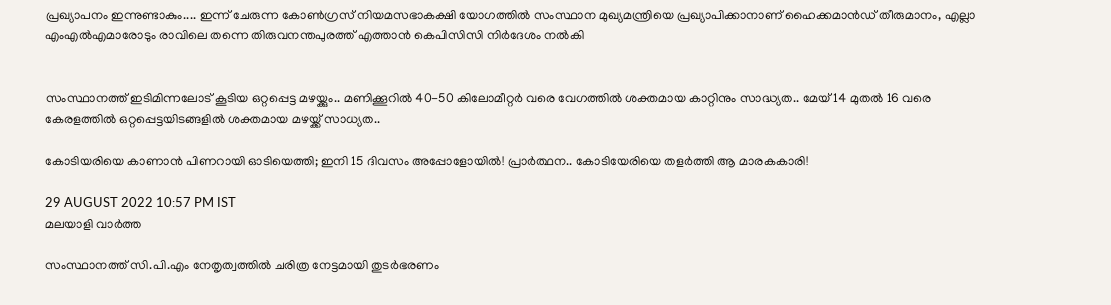പ്രഖ്യാപനം ഇന്നുണ്ടാകും.... ഇന്ന് ചേരുന്ന കോൺഗ്രസ് നിയമസഭാകക്ഷി യോഗത്തിൽ സംസ്ഥാന മുഖ്യമന്ത്രിയെ പ്രഖ്യാപിക്കാനാണ് ഹൈക്കമാൻഡ് തീരുമാനം, എല്ലാ എംഎൽ‌എമാരോടും രാവിലെ തന്നെ തിരുവനന്തപുരത്ത് എത്താൻ കെപിസിസി നിർദേശം നൽകി


സംസ്ഥാനത്ത് ഇടിമിന്നലോട് കൂടിയ ഒറ്റപ്പെട്ട മഴയ്ക്കും.. മണിക്കൂറിൽ 40-50 കിലോമീറ്റർ വരെ വേഗത്തിൽ ശക്തമായ കാറ്റിനും സാദ്ധ്യത.. മേയ് 14 മുതൽ 16 വരെ കേരളത്തിൽ ഒറ്റപ്പെട്ടയിടങ്ങളിൽ ശക്തമായ മഴയ്ക്ക് സാധ്യത..

കോടിയരിയെ കാണാൻ പിണറായി ഓടിയെത്തി; ഇനി 15 ദിവസം അപ്പോളോയിൽ! പ്രാർത്ഥന.. കോടിയേരിയെ തളർത്തി ആ മാരകകാരി!

29 AUGUST 2022 10:57 PM IST
മലയാളി വാര്‍ത്ത

സംസ്ഥാനത്ത് സി.പി.എം നേതൃത്വത്തിൽ ചരിത്ര നേട്ടമായി തുടർഭരണം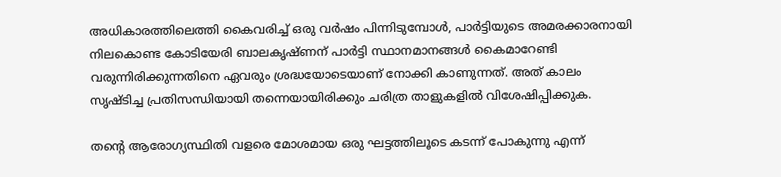അധികാരത്തിലെത്തി കൈവരിച്ച് ഒരു വർഷം പിന്നിടുമ്പോൾ, പാർട്ടിയുടെ അമരക്കാരനായി നിലകൊണ്ട കോടിയേരി ബാലകൃഷ്ണന് പാർട്ടി സ്ഥാനമാനങ്ങൾ കൈമാറേണ്ടി വരുന്നിരിക്കുന്നതിനെ ഏവരും ശ്രദ്ധയോടെയാണ് നോക്കി കാണുന്നത്. അത് കാലം സൃഷ്ടിച്ച പ്രതിസന്ധിയായി തന്നെയായിരിക്കും ചരിത്ര താളുകളിൽ വിശേഷിപ്പിക്കുക.

തന്റെ ആരോഗ്യസ്ഥിതി വളരെ മോശമായ ഒരു ഘട്ടത്തിലൂടെ കടന്ന് പോകുന്നു എന്ന്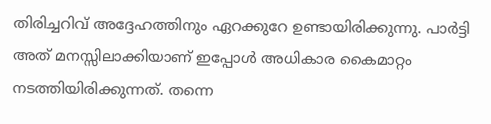തിരിച്ചറിവ് അദ്ദേഹത്തിനും ഏറക്കുറേ ഉണ്ടായിരിക്കുന്നു. പാർട്ടി അത് മനസ്സിലാക്കിയാണ് ഇപ്പോൾ അധികാര കൈമാറ്റം നടത്തിയിരിക്കുന്നത്. തന്നെ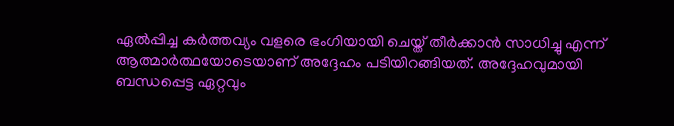ഏൽപ്പിച്ച കർത്തവ്യം വളരെ ഭംഗിയായി ചെയ്ത് തീർക്കാൻ സാധിച്ചു എന്ന് ആത്മാർത്ഥയോടെയാണ് അദ്ദേഹം പടിയിറങ്ങിയത്. അദ്ദേഹവുമായി ബന്ധപ്പെട്ട ഏറ്റവും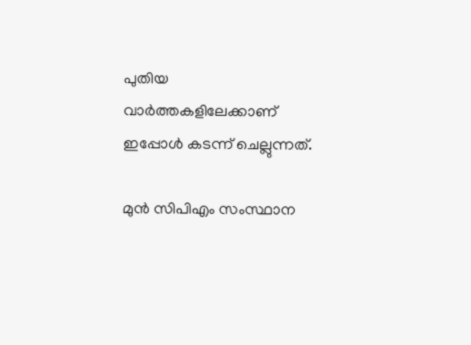പുതിയ വാർത്തകളിലേക്കാണ് ഇപ്പോൾ കടന്ന് ചെല്ലുന്നത്.

മുൻ സിപിഎം സംസ്ഥാന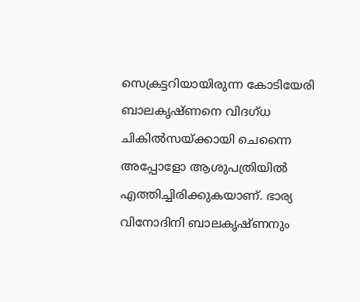സെക്രട്ടറിയായിരുന്ന കോടിയേരി ബാലകൃഷ്ണനെ വിദഗ്ധ ചികില്‍സയ്ക്കായി ചെന്നൈ അപ്പോളോ ആശുപത്രിയിൽ എത്തിച്ചിരിക്കുകയാണ്. ഭാര്യ വിനോദിനി ബാലകൃഷ്ണനും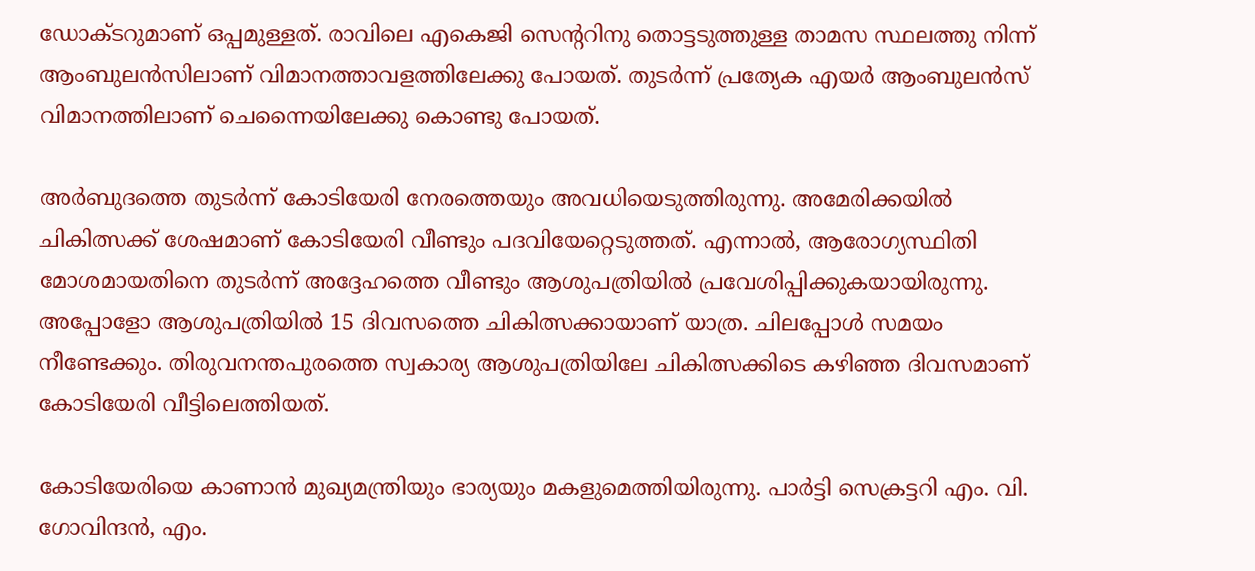ഡോക്ടറുമാണ് ഒപ്പമുള്ളത്. രാവിലെ എകെജി സെന്ററിനു തൊട്ടടുത്തുള്ള താമസ സ്ഥലത്തു നിന്ന് ആംബുലൻസിലാണ് വിമാനത്താവളത്തിലേക്കു പോയത്. തുടർന്ന് പ്രത്യേക എയർ ആംബുലൻസ് വിമാനത്തിലാണ് ചെന്നൈയിലേക്കു കൊണ്ടു പോയത്.

അര്‍ബുദത്തെ തുടര്‍ന്ന് കോടിയേരി നേരത്തെയും അവധിയെടുത്തിരുന്നു. അമേരിക്കയില്‍ ചികിത്സക്ക് ശേഷമാണ് കോടിയേരി വീണ്ടും പദവിയേറ്റെടുത്തത്. എന്നാല്‍, ആരോഗ്യസ്ഥിതി മോശമായതിനെ തുടര്‍ന്ന് അദ്ദേഹത്തെ വീണ്ടും ആശുപത്രിയില്‍ പ്രവേശിപ്പിക്കുകയായിരുന്നു. അപ്പോളോ ആശുപത്രിയിൽ 15 ദിവസത്തെ ചികിത്സക്കായാണ് യാത്ര. ചിലപ്പോൾ സമയം നീണ്ടേക്കും. തിരുവനന്തപുരത്തെ സ്വകാര്യ ആശുപത്രിയിലേ ചികിത്സക്കിടെ കഴിഞ്ഞ ദിവസമാണ് കോടിയേരി വീട്ടിലെത്തിയത്.

കോടിയേരിയെ കാണാൻ മുഖ്യമന്ത്രിയും ഭാര്യയും മകളുമെത്തിയിരുന്നു. പാർട്ടി സെക്രട്ടറി എം. വി. ഗോവിന്ദൻ, എം.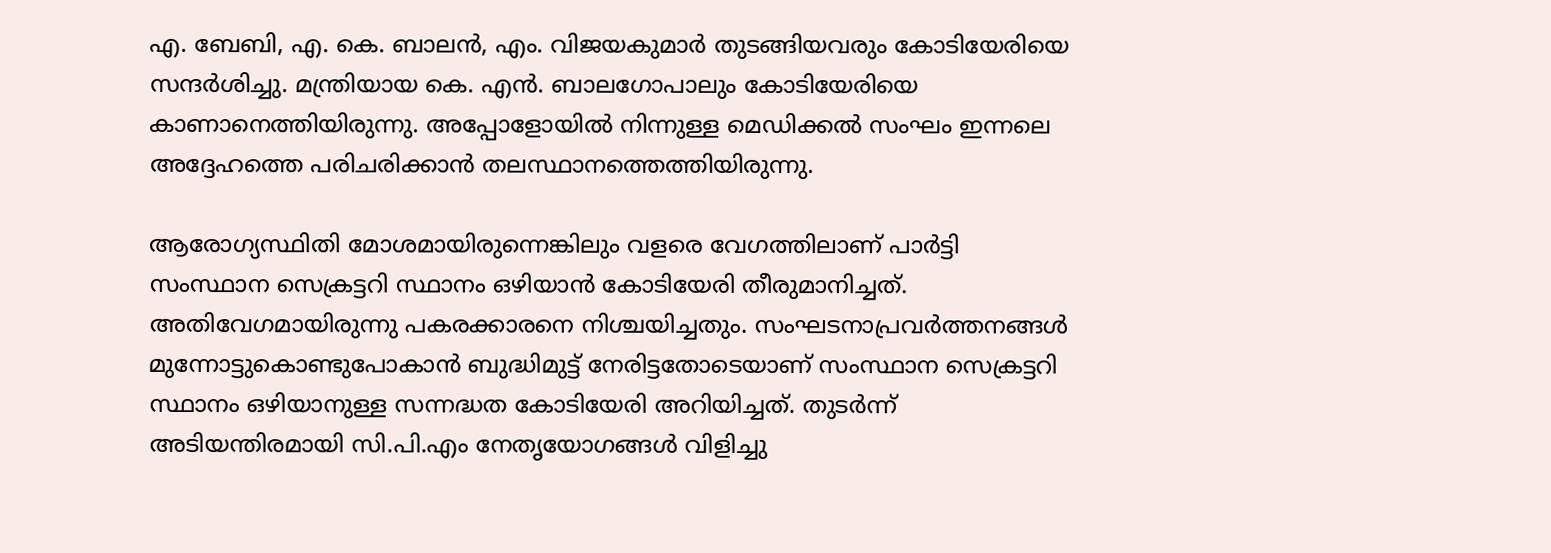എ. ബേബി, എ. കെ. ബാലൻ, എം. വിജയകുമാർ തുടങ്ങിയവരും കോടിയേരിയെ സന്ദർശിച്ചു. മന്ത്രിയായ കെ. എൻ. ബാലഗോപാലും കോടിയേരിയെ കാണാനെത്തിയിരുന്നു. അപ്പോളോയിൽ നിന്നുള്ള മെഡിക്കൽ സംഘം ഇന്നലെ അദ്ദേഹത്തെ പരിചരിക്കാൻ തലസ്ഥാനത്തെത്തിയിരുന്നു.

ആരോഗ്യസ്ഥിതി മോശമായിരുന്നെങ്കിലും വളരെ വേഗത്തിലാണ് പാര്‍ട്ടി സംസ്ഥാന സെക്രട്ടറി സ്ഥാനം ഒഴിയാന്‍ കോടിയേരി തീരുമാനിച്ചത്. അതിവേഗമായിരുന്നു പകരക്കാരനെ നിശ്ചയിച്ചതും. സംഘടനാപ്രവര്‍ത്തനങ്ങള്‍ മുന്നോട്ടുകൊണ്ടുപോകാന്‍ ബുദ്ധിമുട്ട് നേരിട്ടതോടെയാണ് സംസ്ഥാന സെക്രട്ടറി സ്ഥാനം ഒഴിയാനുള്ള സന്നദ്ധത കോടിയേരി അറിയിച്ചത്. തുടര്‍ന്ന് അടിയന്തിരമായി സി.പി.എം നേതൃയോഗങ്ങള്‍ വിളിച്ചു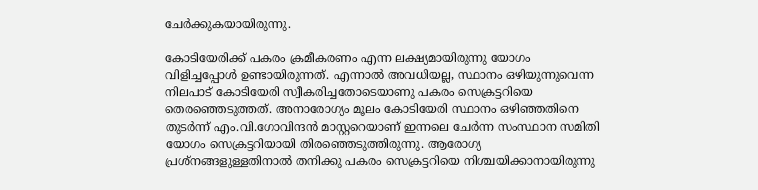ചേര്‍ക്കുകയായിരുന്നു.

കോടിയേരിക്ക് പകരം ക്രമീകരണം എന്ന ലക്ഷ്യമായിരുന്നു യോഗം വിളിച്ചപ്പോള്‍ ഉണ്ടായിരുന്നത്. എന്നാല്‍ അവധിയല്ല, സ്ഥാനം ഒഴിയുന്നുവെന്ന നിലപാട് കോടിയേരി സ്വീകരിച്ചതോടെയാണു പകരം സെക്രട്ടറിയെ തെരഞ്ഞെടുത്തത്. അനാരോഗ്യം മൂലം കോടിയേരി സ്ഥാനം ഒഴിഞ്ഞതിനെ തുടർന്ന് എം.വി.ഗോവിന്ദൻ മാസ്റ്ററെയാണ് ഇന്നലെ ചേർന്ന സംസ്ഥാന സമിതി യോഗം സെക്രട്ടറിയായി തിരഞ്ഞെടുത്തിരുന്നു. ആരോഗ്യ പ്രശ്നങ്ങളുള്ളതിനാൽ തനിക്കു പകരം സെക്രട്ടറിയെ നിശ്ചയിക്കാനായിരുന്നു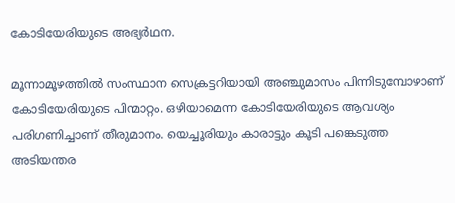കോടിയേരിയുടെ അഭ്യർഥന.

മൂന്നാമൂഴത്തിൽ സംസ്ഥാന സെക്രട്ടറിയായി അഞ്ചുമാസം പിന്നിടുമ്പോഴാണ് കോടിയേരിയുടെ പിന്മാറ്റം. ഒഴിയാമെന്ന കോടിയേരിയുടെ ആവശ്യം പരിഗണിച്ചാണ് തീരുമാനം. യെച്ചൂരിയും കാരാട്ടും കൂടി പങ്കെടുത്ത അടിയന്തര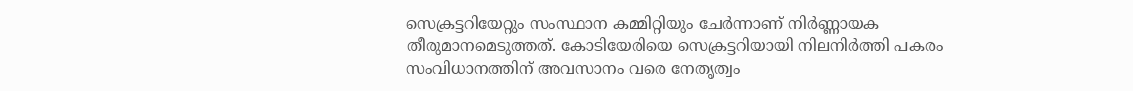സെക്രട്ടറിയേറ്റും സംസ്ഥാന കമ്മിറ്റിയും ചേർന്നാണ് നിർണ്ണായക തീരുമാനമെടുത്തത്. കോടിയേരിയെ സെക്രട്ടറിയായി നിലനിർത്തി പകരം സംവിധാനത്തിന് അവസാനം വരെ നേതൃത്വം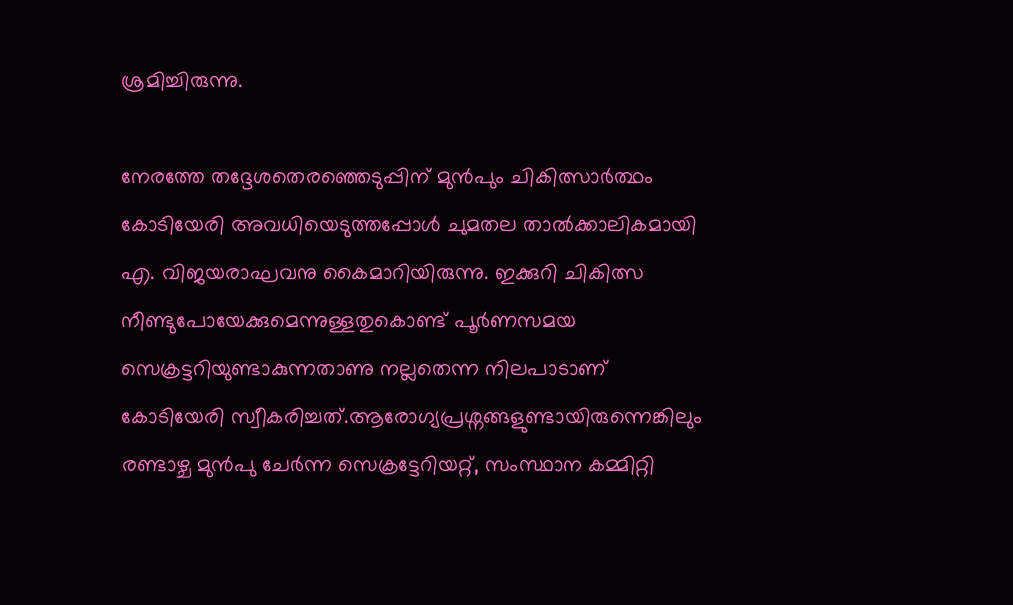ശ്രമിച്ചിരുന്നു.

നേരത്തേ തദ്ദേശതെരഞ്ഞെടുപ്പിന് മുന്‍പും ചികിത്സാര്‍ത്ഥം കോടിയേരി അവധിയെടുത്തപ്പോള്‍ ചുമതല താല്‍ക്കാലികമായി എ. വിജയരാഘവനു കൈമാറിയിരുന്നു. ഇക്കുറി ചികിത്സ നീണ്ടുപോയേക്കുമെന്നുള്ളതുകൊണ്ട് പൂര്‍ണസമയ സെക്രട്ടറിയുണ്ടാകുന്നതാണു നല്ലതെന്ന നിലപാടാണ് കോടിയേരി സ്വീകരിച്ചത്.ആരോഗ്യപ്രശ്നങ്ങളുണ്ടായിരുന്നെങ്കിലും രണ്ടാഴ്ച മുന്‍പു ചേര്‍ന്ന സെക്രട്ടേറിയറ്റ്, സംസ്ഥാന കമ്മിറ്റി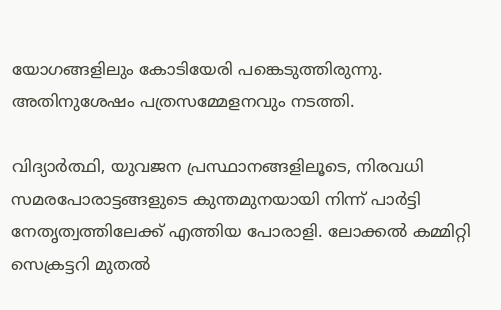യോഗങ്ങളിലും കോടിയേരി പങ്കെടുത്തിരുന്നു. അതിനുശേഷം പത്രസമ്മേളനവും നടത്തി.

വിദ്യാർത്ഥി, യുവജന പ്രസ്ഥാനങ്ങളിലൂടെ, നിരവധി സമരപോരാട്ടങ്ങളുടെ കുന്തമുനയായി നിന്ന് പാർട്ടി നേതൃത്വത്തിലേക്ക് എത്തിയ പോരാളി. ലോക്കൽ കമ്മിറ്റി സെക്രട്ടറി മുതൽ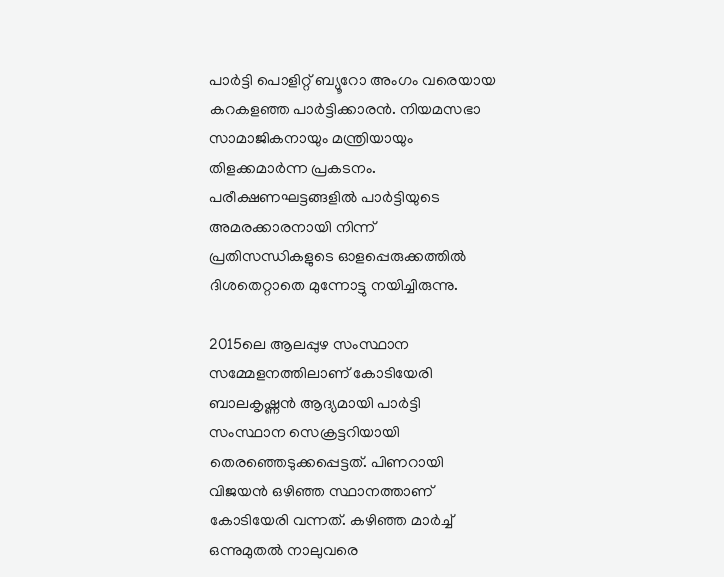പാർട്ടി പൊളിറ്റ് ബ്യൂറോ അംഗം വരെയായ കറകളഞ്ഞ പാർട്ടിക്കാരൻ. നിയമസഭാ സാമാജികനായും മന്ത്രിയായും തിളക്കമാർന്ന പ്രകടനം. പരീക്ഷണഘട്ടങ്ങളിൽ പാർട്ടിയുടെ അമരക്കാരനായി നിന്ന് പ്രതിസന്ധികളുടെ ഓളപ്പെരുക്കത്തിൽ ദിശതെറ്റാതെ മുന്നോട്ടു നയിച്ചിരുന്നു.

2015ലെ ആലപ്പുഴ സംസ്ഥാന സമ്മേളനത്തിലാണ് കോടിയേരി ബാലകൃഷ്ണന്‍ ആദ്യമായി പാര്‍ട്ടി സംസ്ഥാന സെക്രട്ടറിയായി തെരഞ്ഞെടുക്കപ്പെട്ടത്. പിണറായി വിജയന്‍ ഒഴിഞ്ഞ സ്ഥാനത്താണ് കോടിയേരി വന്നത്. കഴിഞ്ഞ മാര്‍ച്ച് ഒന്നുമുതല്‍ നാലുവരെ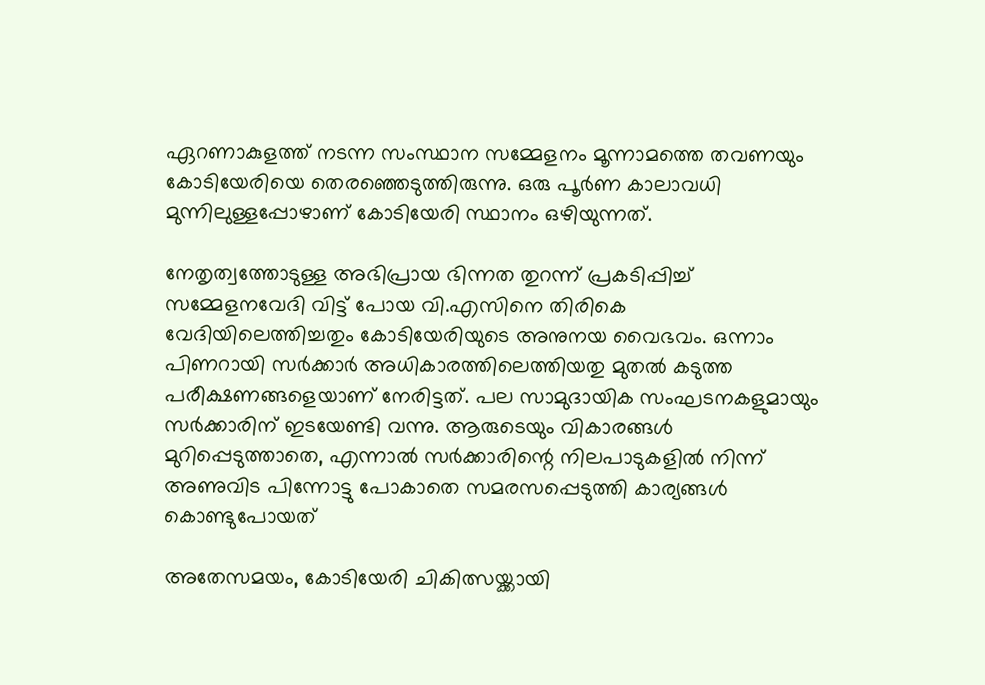ഏറണാകുളത്ത് നടന്ന സംസ്ഥാന സമ്മേളനം മൂന്നാമത്തെ തവണയും കോടിയേരിയെ തെരഞ്ഞെടുത്തിരുന്നു. ഒരു പൂര്‍ണ കാലാവധി മുന്നിലുള്ളപ്പോഴാണ് കോടിയേരി സ്ഥാനം ഒഴിയുന്നത്.

നേതൃത്വത്തോടുള്ള അഭിപ്രായ ഭിന്നത തുറന്ന് പ്രകടിപ്പിച്ച് സമ്മേളനവേദി വിട്ട് പോയ വി.എസിനെ തിരികെ വേദിയിലെത്തിച്ചതും കോടിയേരിയുടെ അനുനയ വൈഭവം. ഒന്നാം പിണറായി സർക്കാർ അധികാരത്തിലെത്തിയതു മുതൽ കടുത്ത പരീക്ഷണങ്ങളെയാണ് നേരിട്ടത്. പല സാമുദായിക സംഘടനകളുമായും സർക്കാരിന് ഇടയേണ്ടി വന്നു. ആരുടെയും വികാരങ്ങൾ മുറിപ്പെടുത്താതെ, എന്നാൽ സർക്കാരിന്റെ നിലപാടുകളിൽ നിന്ന് അണുവിട പിന്നോട്ടു പോകാതെ സമരസപ്പെടുത്തി കാര്യങ്ങൾ കൊണ്ടുപോയത്

അതേസമയം, കോടിയേരി ചികിത്സയ്ക്കായി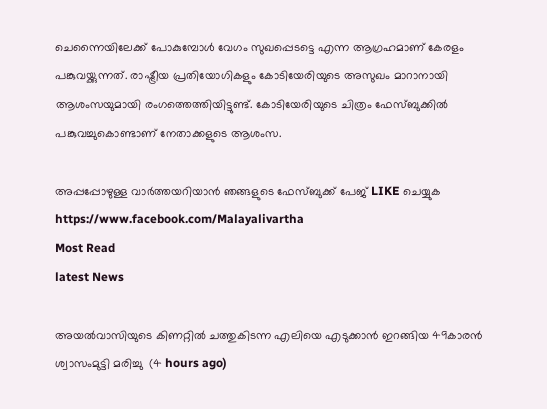ചെന്നൈയിലേക്ക് പോകുമ്പോൾ വേഗം സുഖപ്പെടട്ടെ എന്ന ആഗ്രഹമാണ് കേരളം പങ്കുവയ്ക്കുന്നത്. രാഷ്ട്രീയ പ്രതിയോഗികളും കോടിയേരിയുടെ അസുഖം മാറാനായി ആശംസയുമായി രംഗത്തെത്തിയിട്ടുണ്ട്. കോടിയേരിയുടെ ചിത്രം ഫേസ്ബുക്കിൽ പങ്കുവച്ചുകൊണ്ടാണ് നേതാക്കളുടെ ആശംസ.

അപ്പപ്പോഴുള്ള വാര്‍ത്തയറിയാന്‍ ഞങ്ങളുടെ ഫേസ്‌ബുക്ക്‌ പേജ് LIKE ചെയ്യുക
https://www.facebook.com/Malayalivartha
Most Read
latest News

അയല്‍വാസിയുടെ കിണറ്റില്‍ ചത്തുകിടന്ന എലിയെ എടുക്കാന്‍ ഇറങ്ങിയ 49കാരന്‍ ശ്വാസംമുട്ടി മരിച്ചു  (4 hours ago)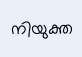നിയുക്ത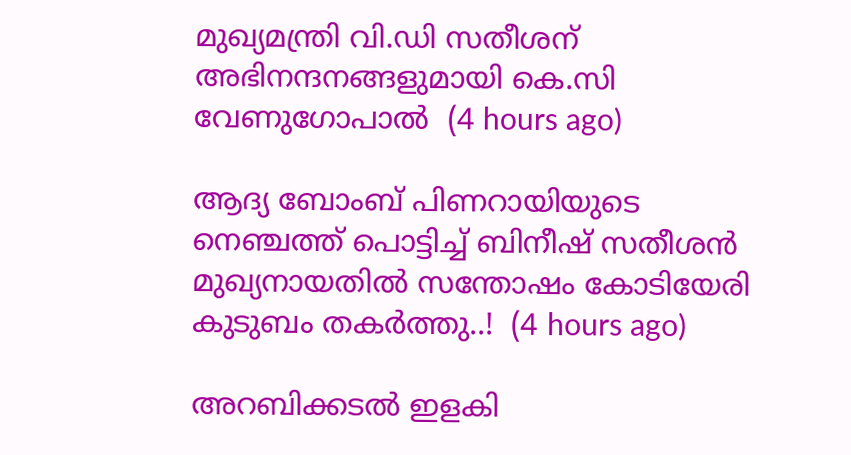മുഖ്യമന്ത്രി വി.ഡി സതീശന് അഭിനന്ദനങ്ങളുമായി കെ.സി വേണുഗോപാല്‍  (4 hours ago)

ആദ്യ ബോംബ് പിണറായിയുടെ നെഞ്ചത്ത് പൊട്ടിച്ച് ബിനീഷ് സതീശൻ മുഖ്യനായതിൽ സന്തോഷം കോടിയേരി കുടുബം തകർത്തു..!  (4 hours ago)

അറബിക്കടൽ ഇളകി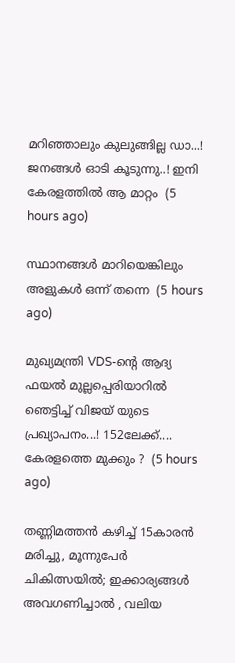മറിഞ്ഞാലും കുലുങ്ങില്ല ഡാ...! ജനങ്ങൾ ഓടി കൂടുന്നു..! ഇനി കേരളത്തിൽ ആ മാറ്റം  (5 hours ago)

സ്ഥാനങ്ങള്‍ മാറിയെങ്കിലും അളുകള്‍ ഒന്ന് തന്നെ  (5 hours ago)

മുഖ്യമന്ത്രി VDS-ന്റെ ആദ്യ ഫയൽ മുല്ലപ്പെരിയാറിൽ ഞെട്ടിച്ച് വിജയ് യുടെ പ്രഖ്യാപനം...! 152ലേക്ക്.... കേരളത്തെ മുക്കും ?  (5 hours ago)

തണ്ണിമത്തൻ കഴിച്ച് 15കാരൻ മരിച്ചു, മൂന്നുപേർ ചികിത്സയിൽ; ഇക്കാര്യങ്ങൾ അവഗണിച്ചാൽ , വലിയ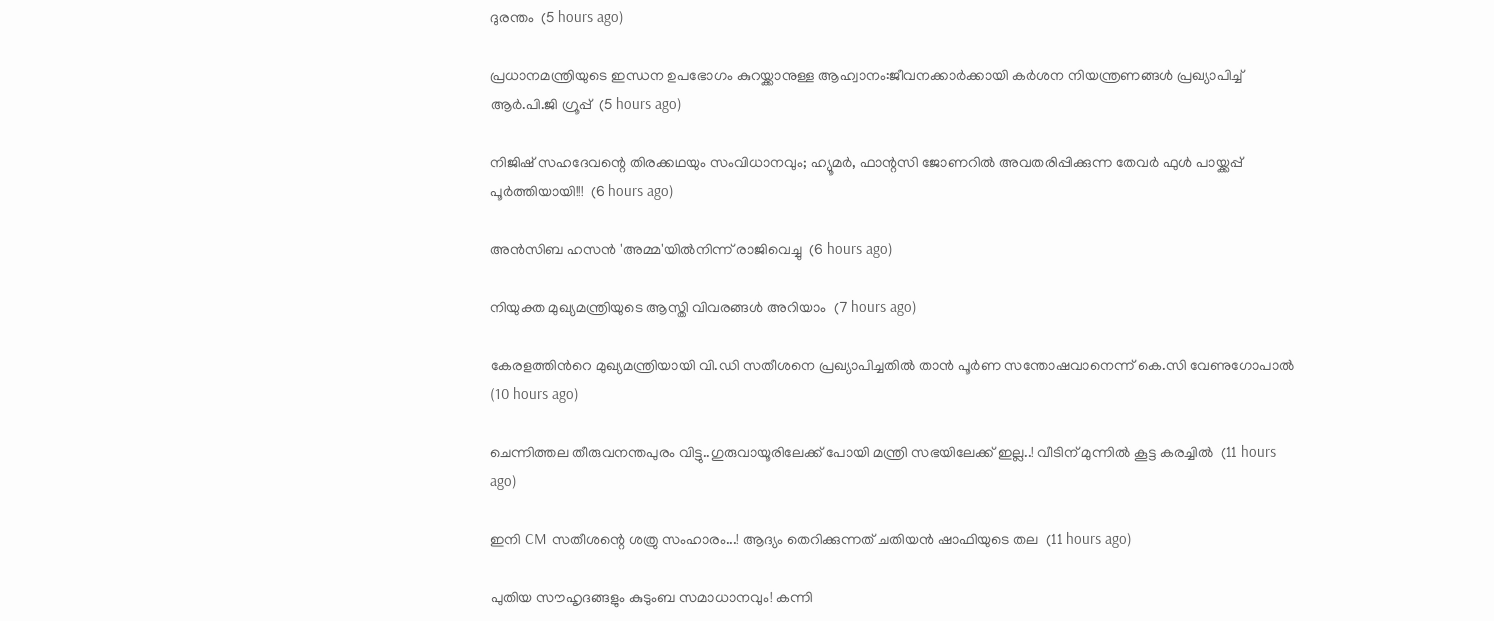ദുരന്തം  (5 hours ago)

പ്രധാനമന്ത്രിയുടെ ഇന്ധന ഉപഭോഗം കുറയ്ക്കാനുള്ള ആഹ്വാനം:ജീവനക്കാര്‍ക്കായി കര്‍ശന നിയന്ത്രണങ്ങള്‍ പ്രഖ്യാപിച്ച് ആര്‍.പി.ജി ഗ്രൂപ്പ്  (5 hours ago)

നിജിഷ് സഹദേവന്റെ തിരക്കഥയും സംവിധാനവും; ഹ്യൂമർ, ഫാന്റസി ജോണറിൽ അവതരിപ്പിക്കുന്ന തേവർ ഫുൾ പായ്ക്കപ്പ് പൂർത്തിയായി!!!  (6 hours ago)

അന്‍സിബ ഹസന്‍ 'അമ്മ'യില്‍നിന്ന് രാജിവെച്ചു  (6 hours ago)

നിയുക്ത മുഖ്യമന്ത്രിയുടെ ആസ്തി വിവരങ്ങള്‍ അറിയാം  (7 hours ago)

കേരളത്തിന്‍റെ മുഖ്യമന്ത്രിയായി വി.ഡി സതീശനെ പ്രഖ്യാപിച്ചതിൽ താൻ പൂര്‍ണ സന്തോഷവാനെന്ന് കെ.സി വേണുഗോപാൽ  (10 hours ago)

ചെന്നിത്തല തീരുവനന്തപുരം വിട്ടു..ഗുരുവായൂരിലേക്ക് പോയി മന്ത്രി സഭയിലേക്ക് ഇല്ല..! വീടിന് മുന്നിൽ കൂട്ട കരച്ചിൽ  (11 hours ago)

ഇനി CM സതീശന്റെ ശത്രു സംഹാരം...! ആദ്യം തെറിക്കുന്നത് ചതിയൻ ഷാഫിയുടെ തല  (11 hours ago)

പുതിയ സൗഹൃദങ്ങളും കുടുംബ സമാധാനവും! കന്നി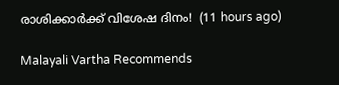രാശിക്കാർക്ക് വിശേഷ ദിനം!  (11 hours ago)

Malayali Vartha Recommends